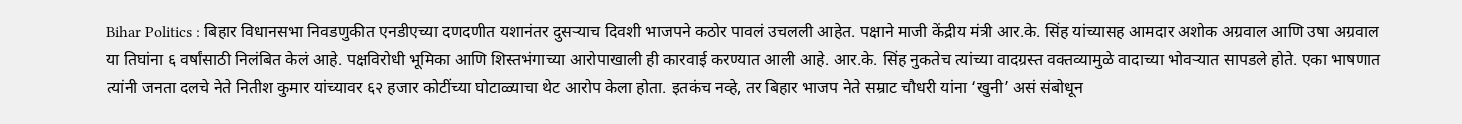Bihar Politics : बिहार विधानसभा निवडणुकीत एनडीएच्या दणदणीत यशानंतर दुसऱ्याच दिवशी भाजपने कठोर पावलं उचलली आहेत. पक्षाने माजी केंद्रीय मंत्री आर.के. सिंह यांच्यासह आमदार अशोक अग्रवाल आणि उषा अग्रवाल या तिघांना ६ वर्षांसाठी निलंबित केलं आहे. पक्षविरोधी भूमिका आणि शिस्तभंगाच्या आरोपाखाली ही कारवाई करण्यात आली आहे. आर.के. सिंह नुकतेच त्यांच्या वादग्रस्त वक्तव्यामुळे वादाच्या भोवऱ्यात सापडले होते. एका भाषणात त्यांनी जनता दलचे नेते नितीश कुमार यांच्यावर ६२ हजार कोटींच्या घोटाळ्याचा थेट आरोप केला होता. इतकंच नव्हे, तर बिहार भाजप नेते सम्राट चौधरी यांना ‘खुनी’ असं संबोधून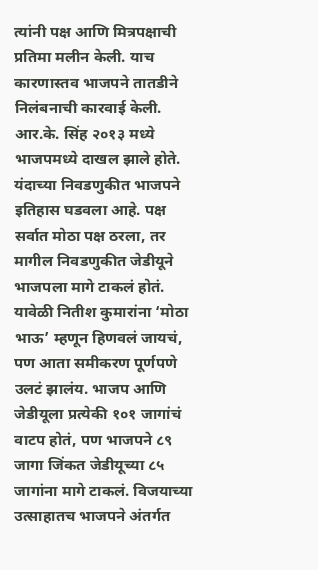त्यांनी पक्ष आणि मित्रपक्षाची प्रतिमा मलीन केली. याच कारणास्तव भाजपने तातडीने निलंबनाची कारवाई केली. आर.के. सिंह २०१३ मध्ये भाजपमध्ये दाखल झाले होते. यंदाच्या निवडणुकीत भाजपने इतिहास घडवला आहे. पक्ष सर्वात मोठा पक्ष ठरला, तर मागील निवडणुकीत जेडीयूने भाजपला मागे टाकलं होतं. यावेळी नितीश कुमारांना ‘मोठा भाऊ’ म्हणून हिणवलं जायचं, पण आता समीकरण पूर्णपणे उलटं झालंय. भाजप आणि जेडीयूला प्रत्येकी १०१ जागांचं वाटप होतं, पण भाजपने ८९ जागा जिंकत जेडीयूच्या ८५ जागांना मागे टाकलं. विजयाच्या उत्साहातच भाजपने अंतर्गत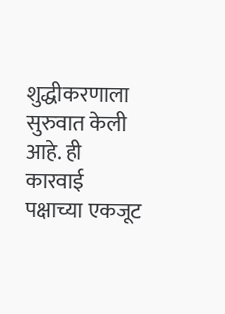शुद्धीकरणाला सुरुवात केली आहे. ही कारवाई पक्षाच्या एकजूट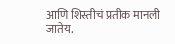आणि शिस्तीचं प्रतीक मानली जातेय.